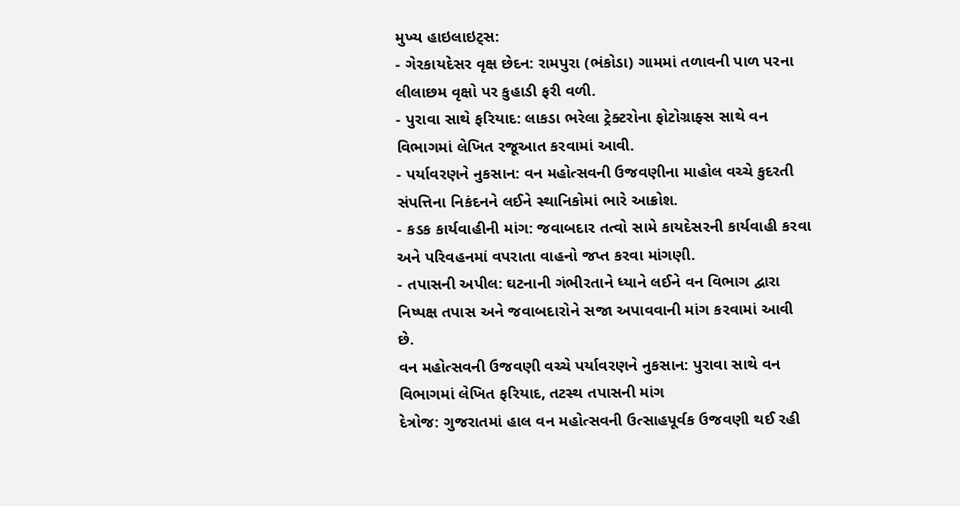મુખ્ય હાઇલાઇટ્સ:
- ગેરકાયદેસર વૃક્ષ છેદન: રામપુરા (ભંકોડા) ગામમાં તળાવની પાળ પરના લીલાછમ વૃક્ષો પર કુહાડી ફરી વળી.
- પુરાવા સાથે ફરિયાદ: લાકડા ભરેલા ટ્રેક્ટરોના ફોટોગ્રાફ્સ સાથે વન વિભાગમાં લેખિત રજૂઆત કરવામાં આવી.
- પર્યાવરણને નુકસાન: વન મહોત્સવની ઉજવણીના માહોલ વચ્ચે કુદરતી સંપત્તિના નિકંદનને લઈને સ્થાનિકોમાં ભારે આક્રોશ.
- કડક કાર્યવાહીની માંગ: જવાબદાર તત્વો સામે કાયદેસરની કાર્યવાહી કરવા અને પરિવહનમાં વપરાતા વાહનો જપ્ત કરવા માંગણી.
- તપાસની અપીલ: ઘટનાની ગંભીરતાને ધ્યાને લઈને વન વિભાગ દ્વારા નિષ્પક્ષ તપાસ અને જવાબદારોને સજા અપાવવાની માંગ કરવામાં આવી છે.
વન મહોત્સવની ઉજવણી વચ્ચે પર્યાવરણને નુકસાન: પુરાવા સાથે વન વિભાગમાં લેખિત ફરિયાદ, તટસ્થ તપાસની માંગ
દેત્રોજ: ગુજરાતમાં હાલ વન મહોત્સવની ઉત્સાહપૂર્વક ઉજવણી થઈ રહી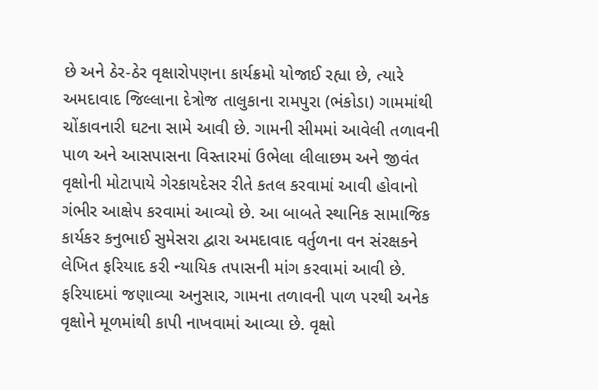છે અને ઠેર-ઠેર વૃક્ષારોપણના કાર્યક્રમો યોજાઈ રહ્યા છે, ત્યારે અમદાવાદ જિલ્લાના દેત્રોજ તાલુકાના રામપુરા (ભંકોડા) ગામમાંથી ચોંકાવનારી ઘટના સામે આવી છે. ગામની સીમમાં આવેલી તળાવની પાળ અને આસપાસના વિસ્તારમાં ઉભેલા લીલાછમ અને જીવંત વૃક્ષોની મોટાપાયે ગેરકાયદેસર રીતે કતલ કરવામાં આવી હોવાનો ગંભીર આક્ષેપ કરવામાં આવ્યો છે. આ બાબતે સ્થાનિક સામાજિક કાર્યકર કનુભાઈ સુમેસરા દ્વારા અમદાવાદ વર્તુળના વન સંરક્ષકને લેખિત ફરિયાદ કરી ન્યાયિક તપાસની માંગ કરવામાં આવી છે.
ફરિયાદમાં જણાવ્યા અનુસાર, ગામના તળાવની પાળ પરથી અનેક વૃક્ષોને મૂળમાંથી કાપી નાખવામાં આવ્યા છે. વૃક્ષો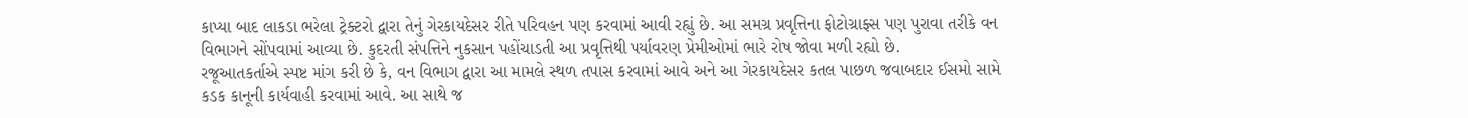કાપ્યા બાદ લાકડા ભરેલા ટ્રેક્ટરો દ્વારા તેનું ગેરકાયદેસર રીતે પરિવહન પણ કરવામાં આવી રહ્યું છે. આ સમગ્ર પ્રવૃત્તિના ફોટોગ્રાફ્સ પણ પુરાવા તરીકે વન વિભાગને સોંપવામાં આવ્યા છે. કુદરતી સંપત્તિને નુકસાન પહોંચાડતી આ પ્રવૃત્તિથી પર્યાવરણ પ્રેમીઓમાં ભારે રોષ જોવા મળી રહ્યો છે.
રજૂઆતકર્તાએ સ્પષ્ટ માંગ કરી છે કે, વન વિભાગ દ્વારા આ મામલે સ્થળ તપાસ કરવામાં આવે અને આ ગેરકાયદેસર કતલ પાછળ જવાબદાર ઈસમો સામે કડક કાનૂની કાર્યવાહી કરવામાં આવે. આ સાથે જ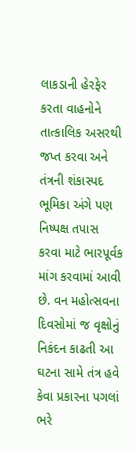લાકડાની હેરફેર કરતા વાહનોને તાત્કાલિક અસરથી જપ્ત કરવા અને તંત્રની શંકાસ્પદ ભૂમિકા અંગે પણ નિષ્પક્ષ તપાસ કરવા માટે ભારપૂર્વક માંગ કરવામાં આવી છે. વન મહોત્સવના દિવસોમાં જ વૃક્ષોનું નિકંદન કાઢતી આ ઘટના સામે તંત્ર હવે કેવા પ્રકારના પગલાં ભરે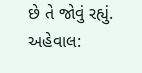છે તે જોવું રહ્યું.
અહેવાલ: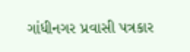ગાંધીનગર પ્રવાસી પત્રકાર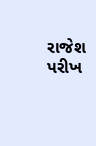રાજેશ પરીખ